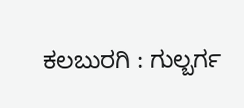ಕಲಬುರಗಿ : ಗುಲ್ಬರ್ಗ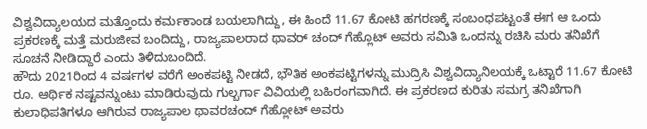ವಿಶ್ವವಿದ್ಯಾಲಯದ ಮತ್ತೊಂದು ಕರ್ಮಕಾಂಡ ಬಯಲಾಗಿದ್ದು, ಈ ಹಿಂದೆ 11.67 ಕೋಟಿ ಹಗರಣಕ್ಕೆ ಸಂಬಂಧಪಟ್ಟಂತೆ ಈಗ ಆ ಒಂದು ಪ್ರಕರಣಕ್ಕೆ ಮತ್ತೆ ಮರುಜೀವ ಬಂದಿದ್ದು, ರಾಜ್ಯಪಾಲರಾದ ಥಾವರ್ ಚಂದ್ ಗೆಹ್ಲೊಟ್ ಅವರು ಸಮಿತಿ ಒಂದನ್ನು ರಚಿಸಿ ಮರು ತನಿಖೆಗೆ ಸೂಚನೆ ನೀಡಿದ್ದಾರೆ ಎಂದು ತಿಳಿದುಬಂದಿದೆ.
ಹೌದು 2021ರಿಂದ 4 ವರ್ಷಗಳ ವರೆಗೆ ಅಂಕಪಟ್ಟಿ ನೀಡದೆ, ಭೌತಿಕ ಅಂಕಪಟ್ಟಿಗಳನ್ನು ಮುದ್ರಿಸಿ ವಿಶ್ವವಿದ್ಯಾನಿಲಯಕ್ಕೆ ಒಟ್ಟಾರೆ 11.67 ಕೋಟಿ ರೂ. ಆರ್ಥಿಕ ನಷ್ಟವನ್ನುಂಟು ಮಾಡಿರುವುದು ಗುಲ್ಬರ್ಗಾ ವಿವಿಯಲ್ಲಿ ಬಹಿರಂಗವಾಗಿದೆ. ಈ ಪ್ರಕರಣದ ಕುರಿತು ಸಮಗ್ರ ತನಿಖೆಗಾಗಿ ಕುಲಾಧಿಪತಿಗಳೂ ಆಗಿರುವ ರಾಜ್ಯಪಾಲ ಥಾವರಚಂದ್ ಗೆಹ್ಲೋಟ್ ಅವರು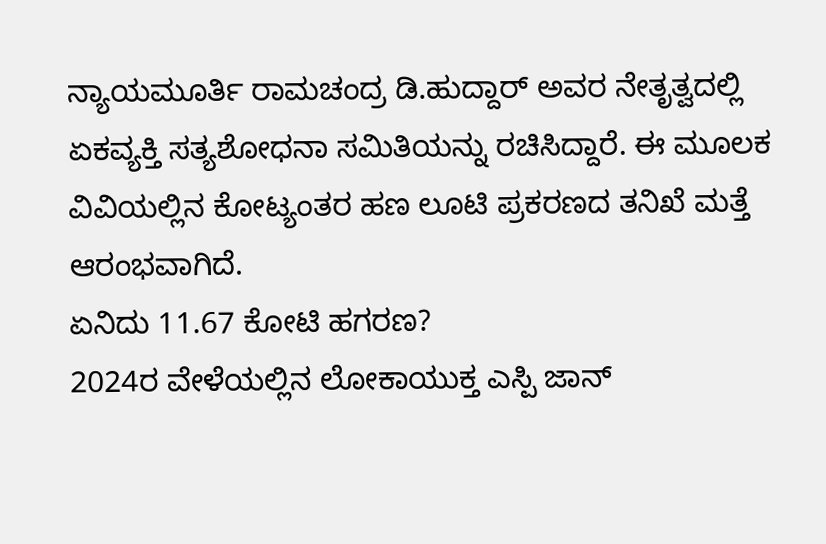ನ್ಯಾಯಮೂರ್ತಿ ರಾಮಚಂದ್ರ ಡಿ.ಹುದ್ದಾರ್ ಅವರ ನೇತೃತ್ವದಲ್ಲಿ ಏಕವ್ಯಕ್ತಿ ಸತ್ಯಶೋಧನಾ ಸಮಿತಿಯನ್ನು ರಚಿಸಿದ್ದಾರೆ. ಈ ಮೂಲಕ ವಿವಿಯಲ್ಲಿನ ಕೋಟ್ಯಂತರ ಹಣ ಲೂಟಿ ಪ್ರಕರಣದ ತನಿಖೆ ಮತ್ತೆ ಆರಂಭವಾಗಿದೆ.
ಏನಿದು 11.67 ಕೋಟಿ ಹಗರಣ?
2024ರ ವೇಳೆಯಲ್ಲಿನ ಲೋಕಾಯುಕ್ತ ಎಸ್ಪಿ ಜಾನ್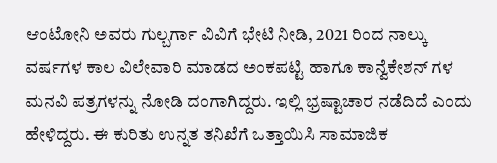ಆಂಟೋನಿ ಅವರು ಗುಲ್ಬರ್ಗಾ ವಿವಿಗೆ ಭೇಟಿ ನೀಡಿ, 2021 ರಿಂದ ನಾಲ್ಕು ವರ್ಷಗಳ ಕಾಲ ವಿಲೇವಾರಿ ಮಾಡದ ಅಂಕಪಟ್ಟಿ ಹಾಗೂ ಕಾನ್ವೆಕೇಶನ್ ಗಳ ಮನವಿ ಪತ್ರಗಳನ್ನು ನೋಡಿ ದಂಗಾಗಿದ್ದರು. ಇಲ್ಲಿ ಭ್ರಷ್ಟಾಚಾರ ನಡೆದಿದೆ ಎಂದು ಹೇಳಿದ್ದರು. ಈ ಕುರಿತು ಉನ್ನತ ತನಿಖೆಗೆ ಒತ್ತಾಯಿಸಿ ಸಾಮಾಜಿಕ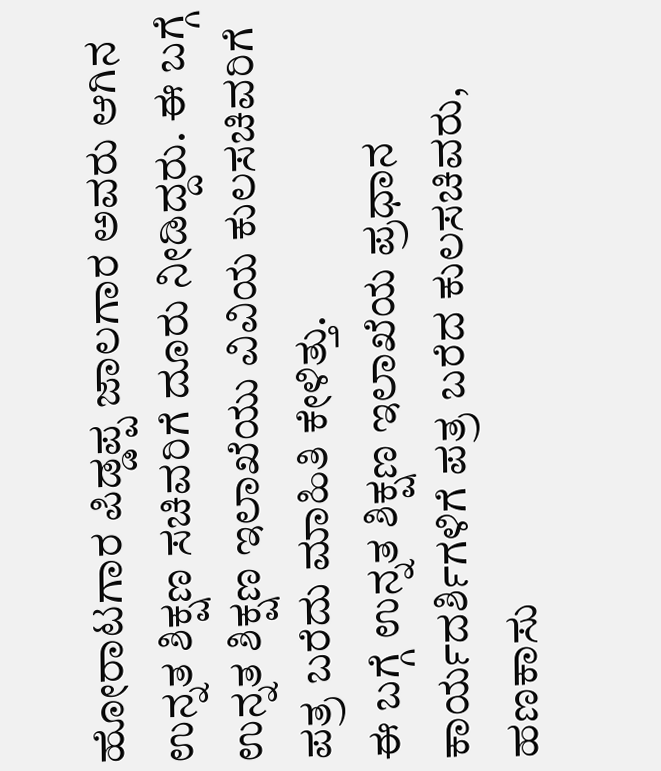ಹೋರಾಟಗಾರ ಪಿಡ್ಡಪ್ಪ ಜಾಲಗಾರ ಅವರು ಆಗಿನ ಉನ್ನತ ಶಿಕ್ಷಣ ಸಚಿವರಿಗೆ ದೂರು ನೀಡಿದ್ದರು. ಈ ಬಗ್ಗೆ ಉನ್ನತ ಶಿಕ್ಷಣ ಇಲಾಖೆಯು ವಿವಿಯ ಕುಲಸಚಿವರಿಗೆ ಪತ್ರ ಬರೆದು ಮಾಹಿತಿ ಕೇಳಿತ್ತು.
ಈ ಬಗ್ಗೆ ಉನ್ನತ ಶಿಕ್ಷಣ ಇಲಾಖೆಯ ಪ್ರಧಾನ ಕಾರ್ಯದರ್ಶಿಗಳಿಗೆ ಪತ್ರ ಬರೆದ ಕುಲಸಚಿವರು, ಹಣಕಾಸು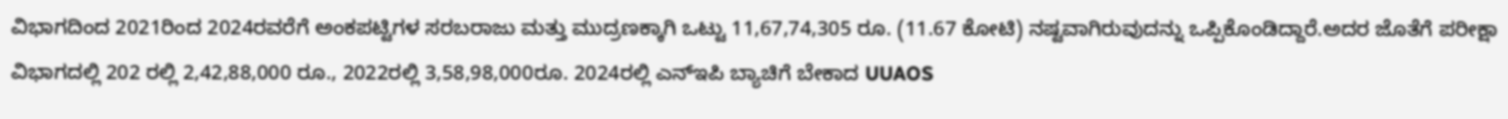ವಿಭಾಗದಿಂದ 2021ರಿಂದ 2024ರವರೆಗೆ ಅಂಕಪಟ್ಟಿಗಳ ಸರಬರಾಜು ಮತ್ತು ಮುದ್ರಣಕ್ಕಾಗಿ ಒಟ್ಟು 11,67,74,305 ರೂ. (11.67 ಕೋಟಿ) ನಷ್ಟವಾಗಿರುವುದನ್ನು ಒಪ್ಪಿಕೊಂಡಿದ್ದಾರೆ.ಅದರ ಜೊತೆಗೆ ಪರೀಕ್ಷಾ ವಿಭಾಗದಲ್ಲಿ 202 ರಲ್ಲಿ 2,42,88,000 ರೂ., 2022ರಲ್ಲಿ 3,58,98,000ರೂ. 2024ರಲ್ಲಿ ಎನ್ಇಪಿ ಬ್ಯಾಚಿಗೆ ಬೇಕಾದ UUAOS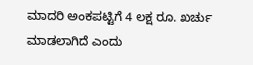ಮಾದರಿ ಅಂಕಪಟ್ಟಿಗೆ 4 ಲಕ್ಷ ರೂ. ಖರ್ಚು ಮಾಡಲಾಗಿದೆ ಎಂದು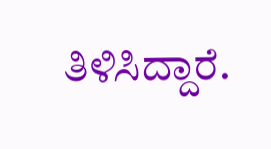ತಿಳಿಸಿದ್ದಾರೆ.